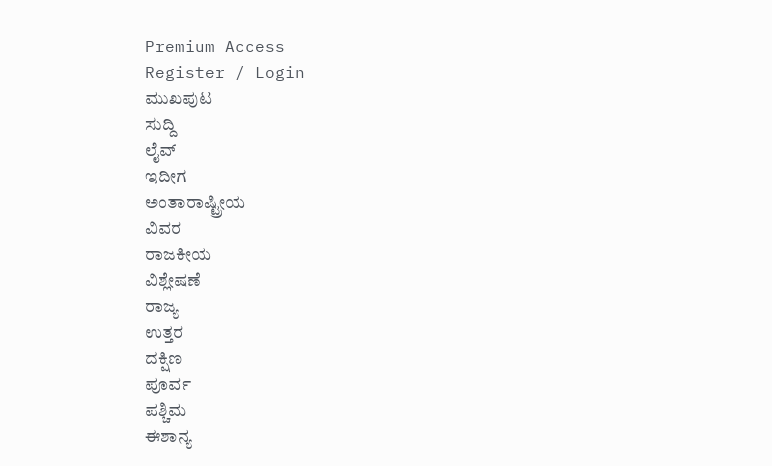Premium Access
Register / Login
ಮುಖಪುಟ
ಸುದ್ದಿ
ಲೈವ್
ಇದೀಗ
ಅಂತಾರಾಷ್ಟ್ರೀಯ
ವಿವರ
ರಾಜಕೀಯ
ವಿಶ್ಲೇಷಣೆ
ರಾಜ್ಯ
ಉತ್ತರ
ದಕ್ಷಿಣ
ಪೂರ್ವ
ಪಶ್ಚಿಮ
ಈಶಾನ್ಯ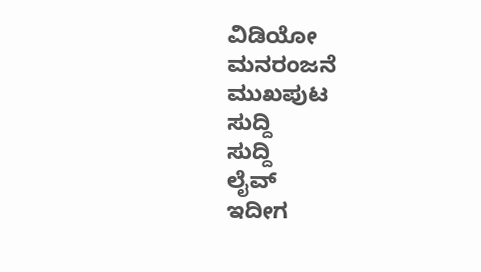ವಿಡಿಯೋ
ಮನರಂಜನೆ
ಮುಖಪುಟ
ಸುದ್ದಿ
ಸುದ್ದಿ
ಲೈವ್
ಇದೀಗ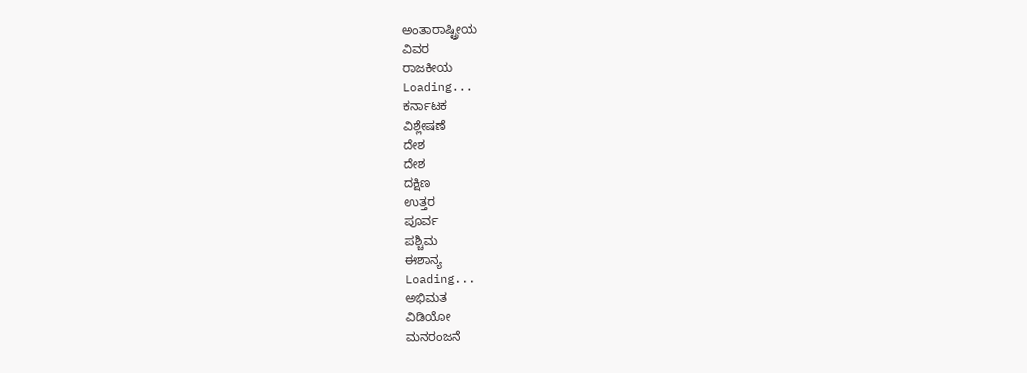ಅಂತಾರಾಷ್ಟ್ರೀಯ
ವಿವರ
ರಾಜಕೀಯ
Loading...
ಕರ್ನಾಟಕ
ವಿಶ್ಲೇಷಣೆ
ದೇಶ
ದೇಶ
ದಕ್ಷಿಣ
ಉತ್ತರ
ಪೂರ್ವ
ಪಶ್ಚಿಮ
ಈಶಾನ್ಯ
Loading...
ಅಭಿಮತ
ವಿಡಿಯೋ
ಮನರಂಜನೆ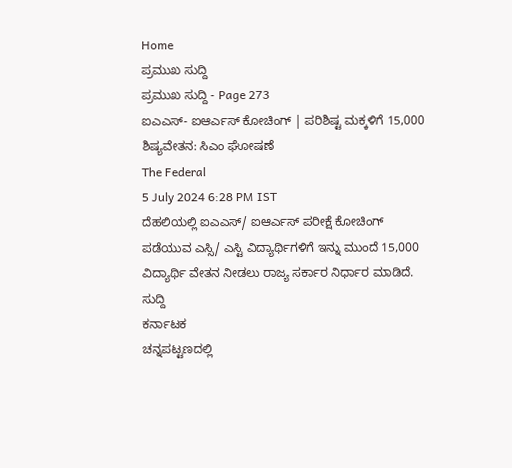Home
ಪ್ರಮುಖ ಸುದ್ದಿ
ಪ್ರಮುಖ ಸುದ್ದಿ - Page 273
ಐಎಎಸ್- ಐಆರ್ಎಸ್ ಕೋಚಿಂಗ್ | ಪರಿಶಿಷ್ಟ ಮಕ್ಕಳಿಗೆ 15,000 ಶಿಷ್ಯವೇತನ: ಸಿಎಂ ಘೋಷಣೆ
The Federal
5 July 2024 6:28 PM IST
ದೆಹಲಿಯಲ್ಲಿ ಐಎಎಸ್/ ಐಆರ್ಎಸ್ ಪರೀಕ್ಷೆ ಕೋಚಿಂಗ್ ಪಡೆಯುವ ಎಸ್ಸಿ/ ಎಸ್ಟಿ ವಿದ್ಯಾರ್ಥಿಗಳಿಗೆ ಇನ್ನು ಮುಂದೆ 15,000 ವಿದ್ಯಾರ್ಥಿ ವೇತನ ನೀಡಲು ರಾಜ್ಯ ಸರ್ಕಾರ ನಿರ್ಧಾರ ಮಾಡಿದೆ.
ಸುದ್ದಿ
ಕರ್ನಾಟಕ
ಚನ್ನಪಟ್ಟಣದಲ್ಲಿ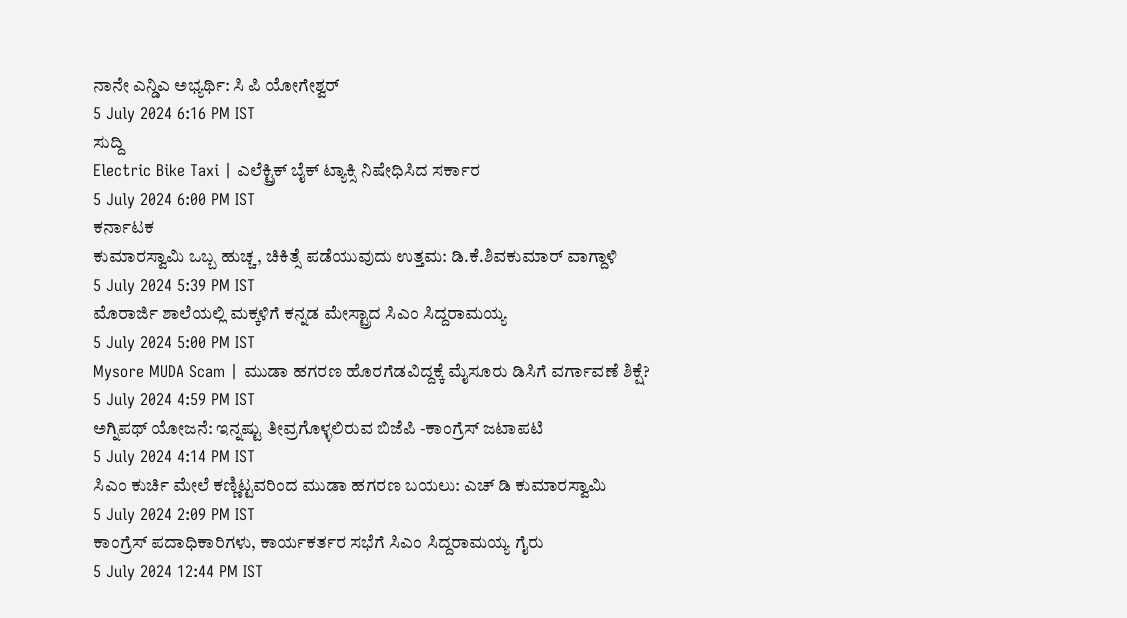ನಾನೇ ಎನ್ಡಿಎ ಅಭ್ಯರ್ಥಿ: ಸಿ ಪಿ ಯೋಗೇಶ್ವರ್
5 July 2024 6:16 PM IST
ಸುದ್ದಿ
Electric Bike Taxi | ಎಲೆಕ್ಟ್ರಿಕ್ ಬೈಕ್ ಟ್ಯಾಕ್ಸಿ ನಿಷೇಧಿಸಿದ ಸರ್ಕಾರ
5 July 2024 6:00 PM IST
ಕರ್ನಾಟಕ
ಕುಮಾರಸ್ವಾಮಿ ಒಬ್ಬ ಹುಚ್ಚ, ಚಿಕಿತ್ಸೆ ಪಡೆಯುವುದು ಉತ್ತಮ: ಡಿ.ಕೆ.ಶಿವಕುಮಾರ್ ವಾಗ್ದಾಳಿ
5 July 2024 5:39 PM IST
ಮೊರಾರ್ಜಿ ಶಾಲೆಯಲ್ಲಿ ಮಕ್ಕಳಿಗೆ ಕನ್ನಡ ಮೇಸ್ಟ್ರಾದ ಸಿಎಂ ಸಿದ್ದರಾಮಯ್ಯ
5 July 2024 5:00 PM IST
Mysore MUDA Scam | ಮುಡಾ ಹಗರಣ ಹೊರಗೆಡವಿದ್ದಕ್ಕೆ ಮೈಸೂರು ಡಿಸಿಗೆ ವರ್ಗಾವಣೆ ಶಿಕ್ಷೆ?
5 July 2024 4:59 PM IST
ಅಗ್ನಿಪಥ್ ಯೋಜನೆ: ಇನ್ನಷ್ಟು ತೀವ್ರಗೊಳ್ಳಲಿರುವ ಬಿಜೆಪಿ -ಕಾಂಗ್ರೆಸ್ ಜಟಾಪಟಿ
5 July 2024 4:14 PM IST
ಸಿಎಂ ಕುರ್ಚಿ ಮೇಲೆ ಕಣ್ಣಿಟ್ಟವರಿಂದ ಮುಡಾ ಹಗರಣ ಬಯಲು: ಎಚ್ ಡಿ ಕುಮಾರಸ್ವಾಮಿ
5 July 2024 2:09 PM IST
ಕಾಂಗ್ರೆಸ್ ಪದಾಧಿಕಾರಿಗಳು, ಕಾರ್ಯಕರ್ತರ ಸಭೆಗೆ ಸಿಎಂ ಸಿದ್ದರಾಮಯ್ಯ ಗೈರು
5 July 2024 12:44 PM IST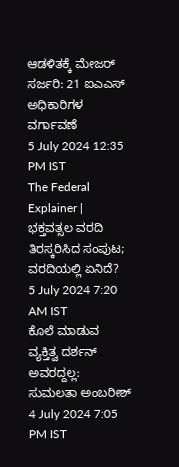ಆಡಳಿತಕ್ಕೆ ಮೇಜರ್ ಸರ್ಜರಿ: 21 ಐಎಎಸ್ ಅಧಿಕಾರಿಗಳ ವರ್ಗಾವಣೆ
5 July 2024 12:35 PM IST
The Federal Explainer | ಭಕ್ತವತ್ಸಲ ವರದಿ ತಿರಸ್ಕರಿಸಿದ ಸಂಪುಟ; ವರದಿಯಲ್ಲಿ ಏನಿದೆ?
5 July 2024 7:20 AM IST
ಕೊಲೆ ಮಾಡುವ ವ್ಯಕ್ತಿತ್ವ ದರ್ಶನ್ ಅವರದ್ದಲ್ಲ: ಸುಮಲತಾ ಅಂಬರೀಶ್
4 July 2024 7:05 PM IST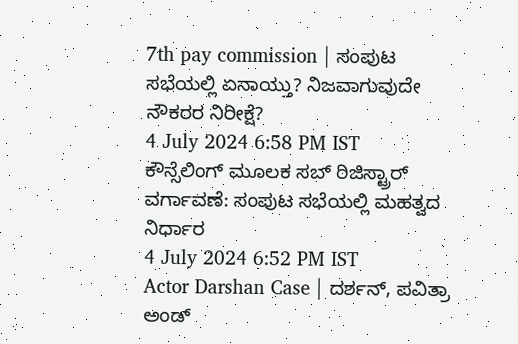7th pay commission | ಸಂಪುಟ ಸಭೆಯಲ್ಲಿ ಏನಾಯ್ತು? ನಿಜವಾಗುವುದೇ ನೌಕರರ ನಿರೀಕ್ಷೆ?
4 July 2024 6:58 PM IST
ಕೌನ್ಸೆಲಿಂಗ್ ಮೂಲಕ ಸಬ್ ರಿಜಿಸ್ಟ್ರಾರ್ ವರ್ಗಾವಣೆ: ಸಂಪುಟ ಸಭೆಯಲ್ಲಿ ಮಹತ್ವದ ನಿರ್ಧಾರ
4 July 2024 6:52 PM IST
Actor Darshan Case | ದರ್ಶನ್, ಪವಿತ್ರಾ ಅಂಡ್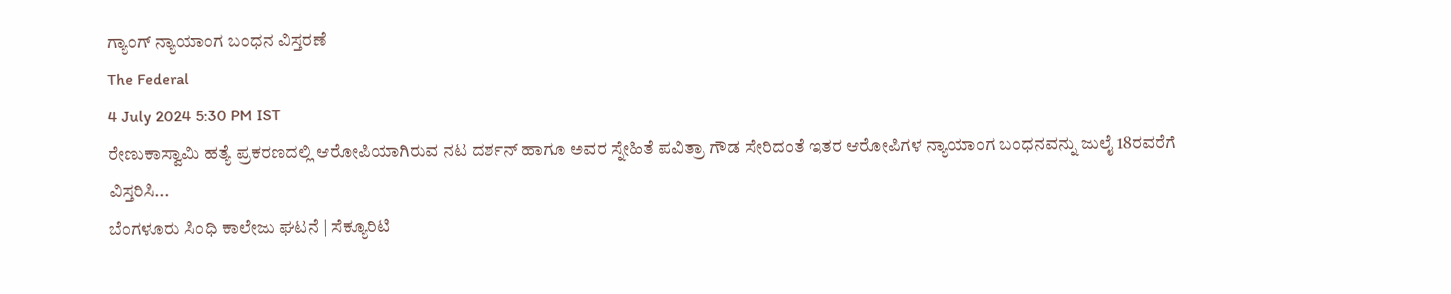ಗ್ಯಾಂಗ್ ನ್ಯಾಯಾಂಗ ಬಂಧನ ವಿಸ್ತರಣೆ
The Federal
4 July 2024 5:30 PM IST
ರೇಣುಕಾಸ್ವಾಮಿ ಹತ್ಯೆ ಪ್ರಕರಣದಲ್ಲಿ ಆರೋಪಿಯಾಗಿರುವ ನಟ ದರ್ಶನ್ ಹಾಗೂ ಅವರ ಸ್ನೇಹಿತೆ ಪವಿತ್ರಾ ಗೌಡ ಸೇರಿದಂತೆ ಇತರ ಆರೋಪಿಗಳ ನ್ಯಾಯಾಂಗ ಬಂಧನವನ್ನು ಜುಲೈ 18ರವರೆಗೆ ವಿಸ್ತರಿಸಿ...
ಬೆಂಗಳೂರು ಸಿಂಧಿ ಕಾಲೇಜು ಘಟನೆ | ಸೆಕ್ಯೂರಿಟಿ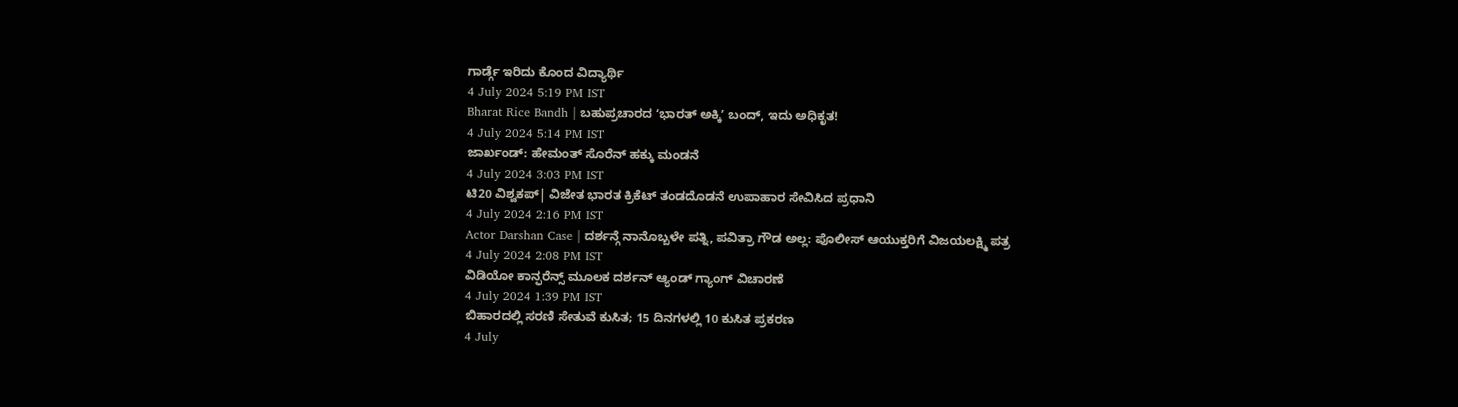ಗಾರ್ಡ್ಗೆ ಇರಿದು ಕೊಂದ ವಿದ್ಯಾರ್ಥಿ
4 July 2024 5:19 PM IST
Bharat Rice Bandh | ಬಹುಪ್ರಚಾರದ ʻಭಾರತ್ ಅಕ್ಕಿʼ ಬಂದ್, ಇದು ಅಧಿಕೃತ!
4 July 2024 5:14 PM IST
ಜಾರ್ಖಂಡ್: ಹೇಮಂತ್ ಸೊರೆನ್ ಹಕ್ಕು ಮಂಡನೆ
4 July 2024 3:03 PM IST
ಟಿ20 ವಿಶ್ವಕಪ್| ವಿಜೇತ ಭಾರತ ಕ್ರಿಕೆಟ್ ತಂಡದೊಡನೆ ಉಪಾಹಾರ ಸೇವಿಸಿದ ಪ್ರಧಾನಿ
4 July 2024 2:16 PM IST
Actor Darshan Case | ದರ್ಶನ್ಗೆ ನಾನೊಬ್ಬಳೇ ಪತ್ನಿ, ಪವಿತ್ರಾ ಗೌಡ ಅಲ್ಲ: ಪೊಲೀಸ್ ಆಯುಕ್ತರಿಗೆ ವಿಜಯಲಕ್ಷ್ಮಿ ಪತ್ರ
4 July 2024 2:08 PM IST
ವಿಡಿಯೋ ಕಾನ್ಫರೆನ್ಸ್ ಮೂಲಕ ದರ್ಶನ್ ಆ್ಯಂಡ್ ಗ್ಯಾಂಗ್ ವಿಚಾರಣೆ
4 July 2024 1:39 PM IST
ಬಿಹಾರದಲ್ಲಿ ಸರಣಿ ಸೇತುವೆ ಕುಸಿತ; 15 ದಿನಗಳಲ್ಲಿ 10 ಕುಸಿತ ಪ್ರಕರಣ
4 July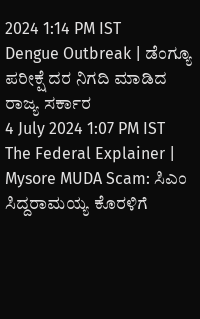2024 1:14 PM IST
Dengue Outbreak | ಡೆಂಗ್ಯೂ ಪರೀಕ್ಷೆ ದರ ನಿಗದಿ ಮಾಡಿದ ರಾಜ್ಯ ಸರ್ಕಾರ
4 July 2024 1:07 PM IST
The Federal Explainer | Mysore MUDA Scam: ಸಿಎಂ ಸಿದ್ದರಾಮಯ್ಯ ಕೊರಳಿಗೆ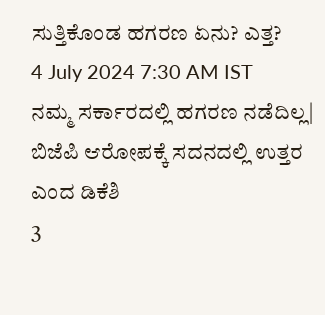ಸುತ್ತಿಕೊಂಡ ಹಗರಣ ಏನು? ಎತ್ತ?
4 July 2024 7:30 AM IST
ನಮ್ಮ ಸರ್ಕಾರದಲ್ಲಿ ಹಗರಣ ನಡೆದಿಲ್ಲ| ಬಿಜೆಪಿ ಆರೋಪಕ್ಕೆ ಸದನದಲ್ಲಿ ಉತ್ತರ ಎಂದ ಡಿಕೆಶಿ
3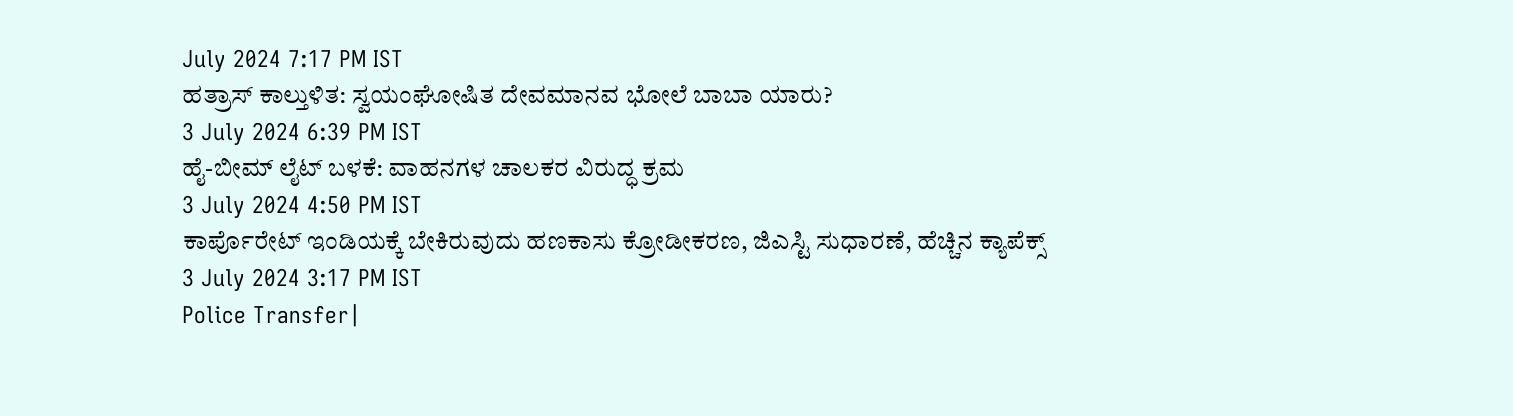July 2024 7:17 PM IST
ಹತ್ರಾಸ್ ಕಾಲ್ತುಳಿತ: ಸ್ವಯಂಘೋಷಿತ ದೇವಮಾನವ ಭೋಲೆ ಬಾಬಾ ಯಾರು?
3 July 2024 6:39 PM IST
ಹೈ-ಬೀಮ್ ಲೈಟ್ ಬಳಕೆ: ವಾಹನಗಳ ಚಾಲಕರ ವಿರುದ್ಧ ಕ್ರಮ
3 July 2024 4:50 PM IST
ಕಾರ್ಪೊರೇಟ್ ಇಂಡಿಯಕ್ಕೆ ಬೇಕಿರುವುದು ಹಣಕಾಸು ಕ್ರೋಡೀಕರಣ, ಜಿಎಸ್ಟಿ ಸುಧಾರಣೆ, ಹೆಚ್ಚಿನ ಕ್ಯಾಪೆಕ್ಸ್
3 July 2024 3:17 PM IST
Police Transfer|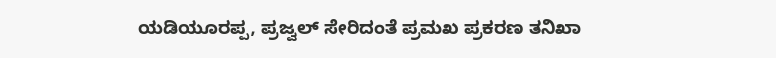ಯಡಿಯೂರಪ್ಪ, ಪ್ರಜ್ವಲ್ ಸೇರಿದಂತೆ ಪ್ರಮಖ ಪ್ರಕರಣ ತನಿಖಾ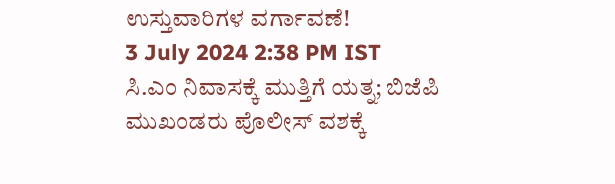ಉಸ್ತುವಾರಿಗಳ ವರ್ಗಾವಣೆ!
3 July 2024 2:38 PM IST
ಸಿ.ಎಂ ನಿವಾಸಕ್ಕೆ ಮುತ್ತಿಗೆ ಯತ್ನ; ಬಿಜೆಪಿ ಮುಖಂಡರು ಪೊಲೀಸ್ ವಶಕ್ಕೆ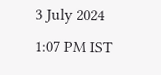3 July 2024 1:07 PM IST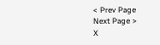< Prev Page
Next Page >
X